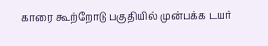காரை கூற்றோடு பகுதியில் முன்பக்க டயர்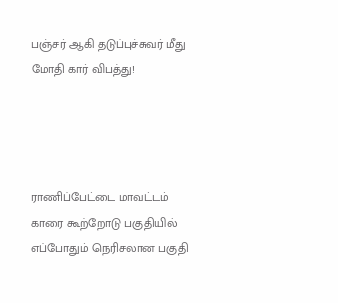பஞ்சர் ஆகி தடுப்புச்சுவர் மீது மோதி கார் விபத்து!




ராணிப்பேட்டை மாவட்டம் காரை கூற்றோடு பகுதியில் எப்போதும் நெரிசலான பகுதி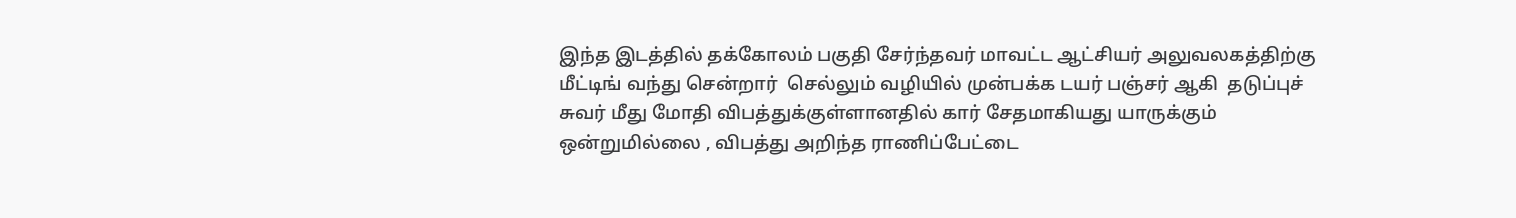இந்த இடத்தில் தக்கோலம் பகுதி சேர்ந்தவர் மாவட்ட ஆட்சியர் அலுவலகத்திற்கு மீட்டிங் வந்து சென்றார்  செல்லும் வழியில் முன்பக்க டயர் பஞ்சர் ஆகி  தடுப்புச் சுவர் மீது மோதி விபத்துக்குள்ளானதில் கார் சேதமாகியது யாருக்கும் ஒன்றுமில்லை , விபத்து அறிந்த ராணிப்பேட்டை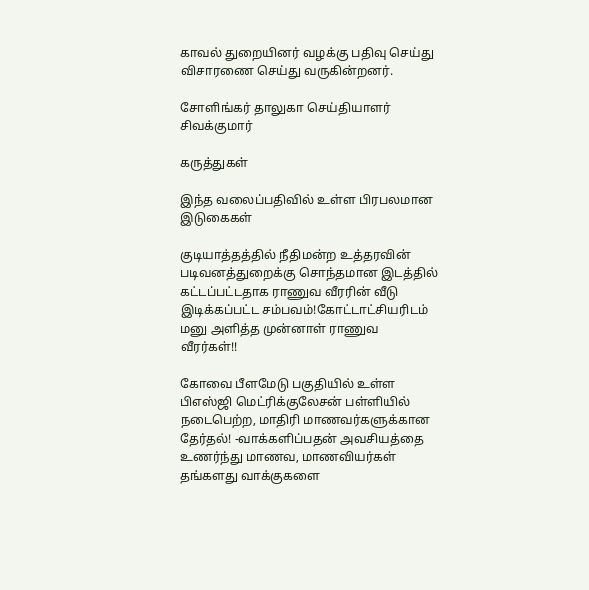காவல் துறையினர் வழக்கு பதிவு செய்து விசாரணை செய்து வருகின்றனர்.

சோளிங்கர் தாலுகா செய்தியாளர் சிவக்குமார்

கருத்துகள்

இந்த வலைப்பதிவில் உள்ள பிரபலமான இடுகைகள்

குடியாத்தத்தில் நீதிமன்ற உத்தரவின் படிவனத்துறைக்கு சொந்தமான இடத்தில் கட்டப்பட்டதாக ராணுவ வீரரின் வீடு இடிக்கப்பட்ட சம்பவம்!கோட்டாட்சியரிடம் மனு அளித்த முன்னாள் ராணுவ வீரர்கள்!!

கோவை பீளமேடு பகுதியில் உள்ள பிஎஸ்ஜி மெட்ரிக்குலேசன் பள்ளியில் நடைபெற்ற, மாதிரி மாணவர்களுக்கான தேர்தல்! -வாக்களிப்பதன் அவசியத்தை உணர்ந்து மாணவ, மாணவியர்கள் தங்களது வாக்குகளை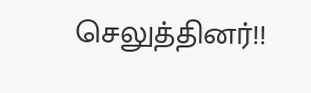செலுத்தினர்!!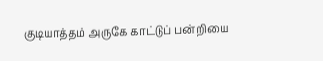குடியாத்தம் அருகே காட்டுப் பன்றியை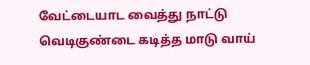வேட்டையாட வைத்து நாட்டு வெடிகுண்டை கடித்த மாடு வாய்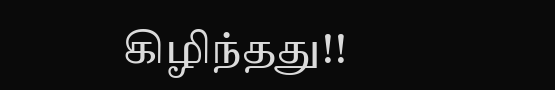கிழிந்தது!!